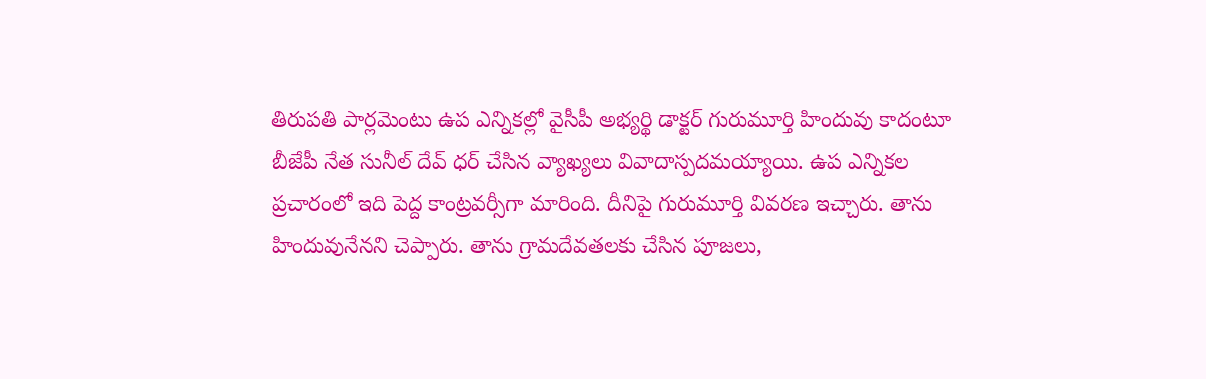తిరుపతి పార్లమెంటు ఉప ఎన్నికల్లో వైసీపీ అభ్యర్థి డాక్టర్ గురుమూర్తి హిందువు కాదంటూ బీజేపీ నేత సునీల్ దేవ్ ధర్ చేసిన వ్యాఖ్యలు వివాదాస్పదమయ్యాయి. ఉప ఎన్నికల ప్రచారంలో ఇది పెద్ద కాంట్రవర్సీగా మారింది. దీనిపై గురుమూర్తి వివరణ ఇచ్చారు. తాను హిందువునేనని చెప్పారు. తాను గ్రామదేవతలకు చేసిన పూజలు,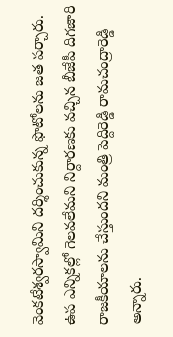వెంకటేశ్వరస్వామిని దర్శించుకున్న ఫొటోలను జత పర్చారు. ఉప ఎన్నికల్లో గెలవలేమని నిర్దారణకు వచ్చిన బీజేపీ దిగజారి రాజకీయాలను చేస్తుందని మంత్రి పెద్దిరెడ్డి రామచంద్రారెడ్డి అన్నారు.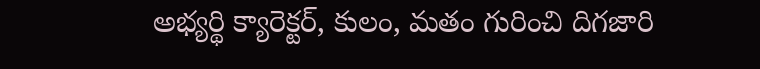అభ్యర్థి క్యారెక్టర్, కులం, మతం గురించి దిగజారి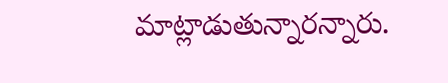మాట్లాడుతున్నారన్నారు.